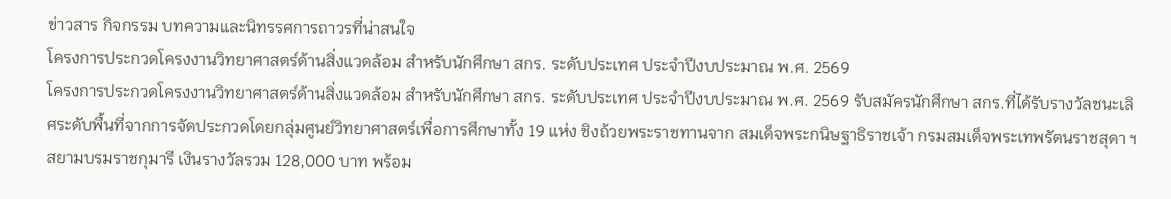ข่าวสาร กิจกรรม บทความและนิทรรศการถาวรที่น่าสนใจ
โครงการประกวดโครงงานวิทยาศาสตร์ด้านสิ่งแวดล้อม สำหรับนักศึกษา สกร. ระดับประเทศ ประจำปีงบประมาณ พ.ศ. 2569
โครงการประกวดโครงงานวิทยาศาสตร์ด้านสิ่งแวดล้อม สำหรับนักศึกษา สกร. ระดับประเทศ ประจำปีงบประมาณ พ.ศ. 2569 รับสมัครนักศึกษา สกร.ที่ได้รับรางวัลชนะเลิศระดับพื้นที่จากการจัดประกวดโดยกลุ่มศูนย์วิทยาศาสตร์เพื่อการศึกษาทั้ง 19 แห่ง ชิงถ้วยพระราชทานจาก สมเด็จพระกนิษฐาธิราชเจ้า กรมสมเด็จพระเทพรัตนราชสุดา ฯ สยามบรมราชกุมารี เงินรางวัลรวม 128,000 บาท พร้อม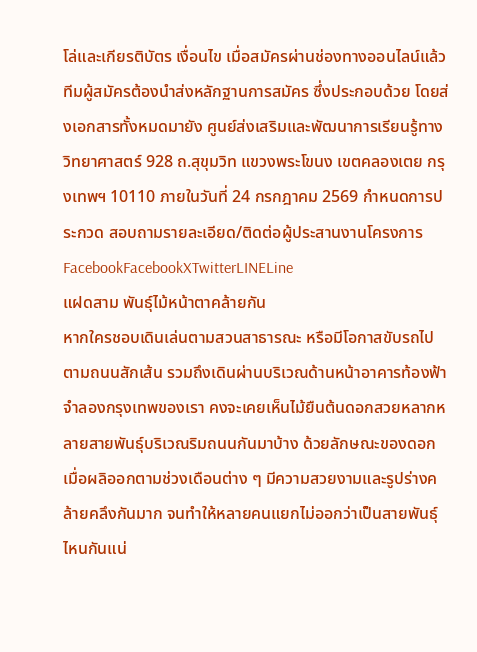โล่และเกียรติบัตร เงื่อนไข เมื่อสมัครผ่านช่องทางออนไลน์แล้ว ทีมผู้สมัครต้องนำส่งหลักฐานการสมัคร ซึ่งประกอบด้วย โดยส่งเอกสารทั้งหมดมายัง ศูนย์ส่งเสริมและพัฒนาการเรียนรู้ทางวิทยาศาสตร์ 928 ถ.สุขุมวิท แขวงพระโขนง เขตคลองเตย กรุงเทพฯ 10110 ภายในวันที่ 24 กรกฎาคม 2569 กำหนดการประกวด สอบถามรายละเอียด/ติดต่อผู้ประสานงานโครงการ FacebookFacebookXTwitterLINELine
แฝดสาม พันธุ์ไม้หน้าตาคล้ายกัน
หากใครชอบเดินเล่นตามสวนสาธารณะ หรือมีโอกาสขับรถไปตามถนนสักเส้น รวมถึงเดินผ่านบริเวณด้านหน้าอาคารท้องฟ้าจำลองกรุงเทพของเรา คงจะเคยเห็นไม้ยืนต้นดอกสวยหลากหลายสายพันธุ์บริเวณริมถนนกันมาบ้าง ด้วยลักษณะของดอกเมื่อผลิออกตามช่วงเดือนต่าง ๆ มีความสวยงามและรูปร่างคล้ายคลึงกันมาก จนทำให้หลายคนแยกไม่ออกว่าเป็นสายพันธุ์ไหนกันแน่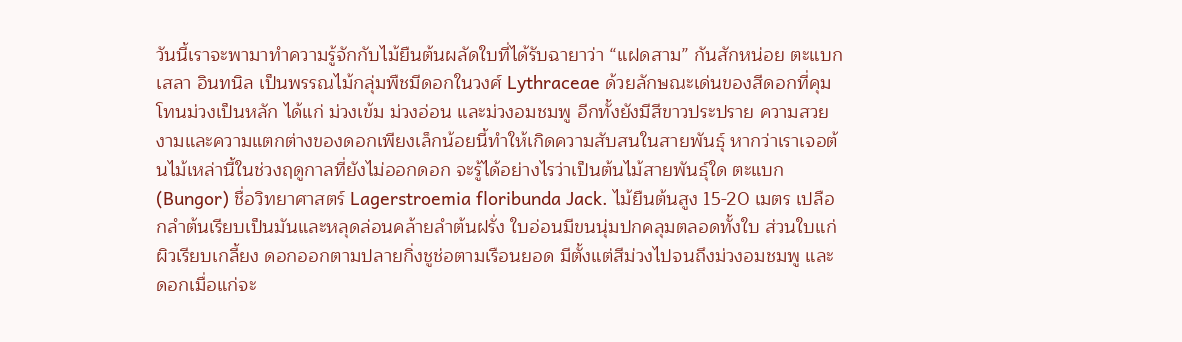วันนี้เราจะพามาทำความรู้จักกับไม้ยืนต้นผลัดใบที่ได้รับฉายาว่า “แฝดสาม” กันสักหน่อย ตะแบก เสลา อินทนิล เป็นพรรณไม้กลุ่มพืชมีดอกในวงศ์ Lythraceae ด้วยลักษณะเด่นของสีดอกที่คุมโทนม่วงเป็นหลัก ได้แก่ ม่วงเข้ม ม่วงอ่อน และม่วงอมชมพู อีกทั้งยังมีสีขาวประปราย ความสวยงามและความแตกต่างของดอกเพียงเล็กน้อยนี้ทำให้เกิดความสับสนในสายพันธุ์ หากว่าเราเจอต้นไม้เหล่านี้ในช่วงฤดูกาลที่ยังไม่ออกดอก จะรู้ได้อย่างไรว่าเป็นต้นไม้สายพันธุ์ใด ตะแบก (Bungor) ชื่อวิทยาศาสตร์ Lagerstroemia floribunda Jack. ไม้ยืนต้นสูง 15-20 เมตร เปลือกลำต้นเรียบเป็นมันและหลุดล่อนคล้ายลำต้นฝรั่ง ใบอ่อนมีขนนุ่มปกคลุมตลอดทั้งใบ ส่วนใบแก่ผิวเรียบเกลี้ยง ดอกออกตามปลายกิ่งชูช่อตามเรือนยอด มีตั้งแต่สีม่วงไปจนถึงม่วงอมชมพู และดอกเมื่อแก่จะ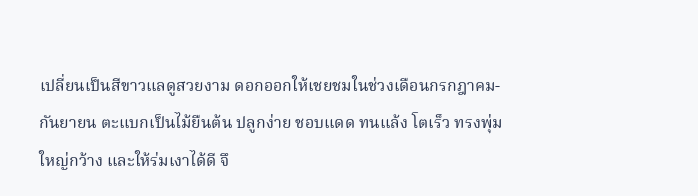เปลี่ยนเป็นสีขาวแลดูสวยงาม ดอกออกให้เชยชมในช่วงเดือนกรกฎาคม-กันยายน ตะแบกเป็นไม้ยืนต้น ปลูกง่าย ชอบแดด ทนแล้ง โตเร็ว ทรงพุ่มใหญ่กว้าง และให้ร่มเงาได้ดี จึ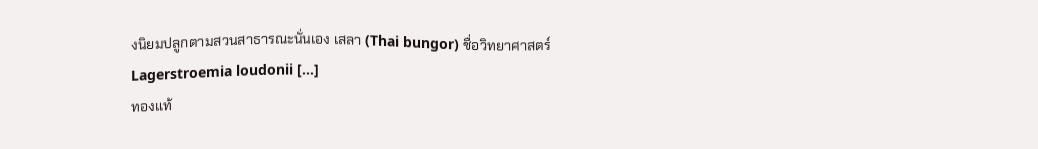งนิยมปลูกตามสวนสาธารณะนั่นเอง เสลา (Thai bungor) ชื่อวิทยาศาสตร์ Lagerstroemia loudonii […]
ทองแท้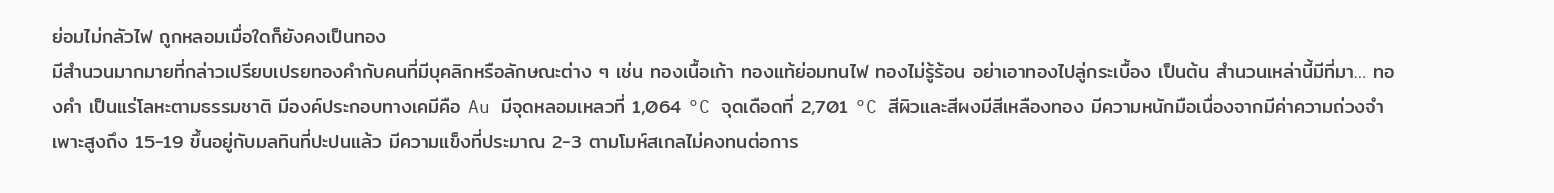ย่อมไม่กลัวไฟ ถูกหลอมเมื่อใดก็ยังคงเป็นทอง
มีสำนวนมากมายที่กล่าวเปรียบเปรยทองคำกับคนที่มีบุคลิกหรือลักษณะต่าง ๆ เช่น ทองเนื้อเก้า ทองแท้ย่อมทนไฟ ทองไม่รู้ร้อน อย่าเอาทองไปลู่กระเบื้อง เป็นต้น สำนวนเหล่านี้มีที่มา… ทองคำ เป็นแร่โลหะตามธรรมชาติ มีองค์ประกอบทางเคมีคือ Au มีจุดหลอมเหลวที่ 1,064 °C จุดเดือดที่ 2,701 °C สีผิวและสีผงมีสีเหลืองทอง มีความหนักมือเนื่องจากมีค่าความถ่วงจำเพาะสูงถึง 15-19 ขึ้นอยู่กับมลทินที่ปะปนแล้ว มีความแข็งที่ประมาณ 2-3 ตามโมห์สเกลไม่คงทนต่อการ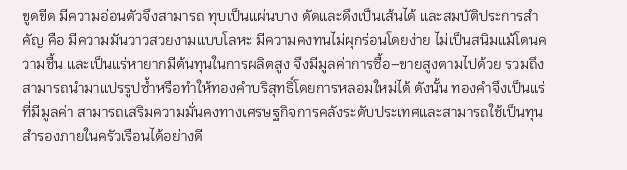ขูดขีด มีความอ่อนตัวจึงสามารถ ทุบเป็นแผ่นบาง ดัดและดึงเป็นเส้นได้ และสมบัติประการสำคัญ คือ มีความมันวาวสวยงามแบบโลหะ มีความคงทนไม่ผุกร่อนโดยง่าย ไม่เป็นสนิมแม้โดนความชื้น และเป็นแร่หายากมีต้นทุนในการผลิตสูง จึงมีมูลค่าการซื้อ–ขายสูงตามไปด้วย รวมถึงสามารถนำมาแปรรูปซ้ำหรือทำให้ทองคำบริสุทธิ์โดยการหลอมใหม่ได้ ดังนั้น ทองคำจึงเป็นแร่ที่มีมูลค่า สามารถเสริมความมั่นคงทางเศรษฐกิจการคลังระดับประเทศและสามารถใช้เป็นทุนสำรองภายในครัวเรือนได้อย่างดี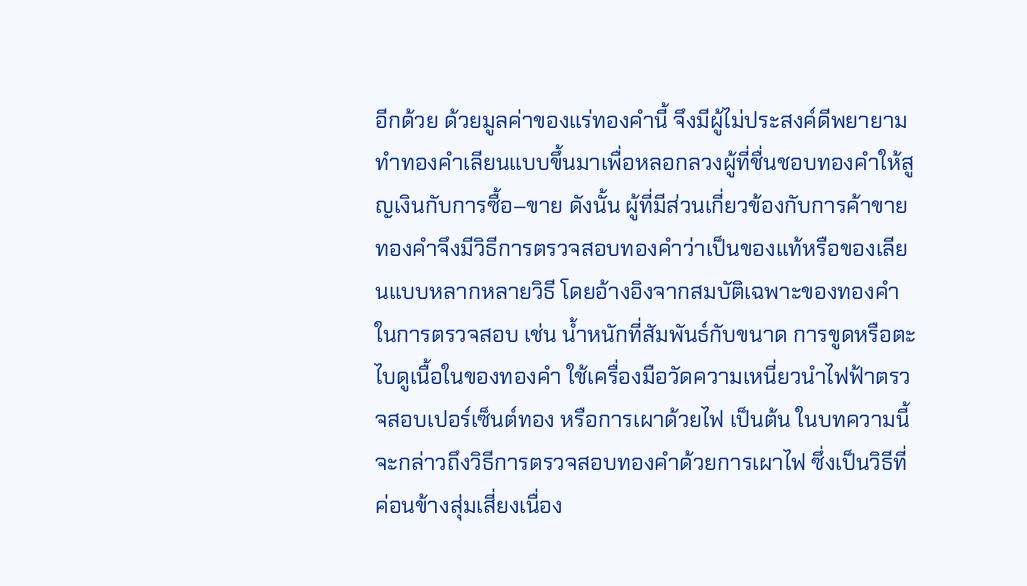อีกด้วย ด้วยมูลค่าของแร่ทองคำนี้ จึงมีผู้ไม่ประสงค์ดีพยายามทำทองคำเลียนแบบขึ้นมาเพื่อหลอกลวงผู้ที่ชื่นชอบทองคำให้สูญเงินกับการซื้อ–ขาย ดังนั้น ผู้ที่มีส่วนเกี่ยวข้องกับการค้าขายทองคำจึงมีวิธีการตรวจสอบทองคำว่าเป็นของแท้หรือของเลียนแบบหลากหลายวิธี โดยอ้างอิงจากสมบัติเฉพาะของทองคำในการตรวจสอบ เช่น น้ำหนักที่สัมพันธ์กับขนาด การขูดหรือตะไบดูเนื้อในของทองคำ ใช้เครื่องมือวัดความเหนี่ยวนำไฟฟ้าตรวจสอบเปอร์เซ็นต์ทอง หรือการเผาด้วยไฟ เป็นต้น ในบทความนี้จะกล่าวถึงวิธีการตรวจสอบทองคำด้วยการเผาไฟ ซึ่งเป็นวิธีที่ค่อนข้างสุ่มเสี่ยงเนื่อง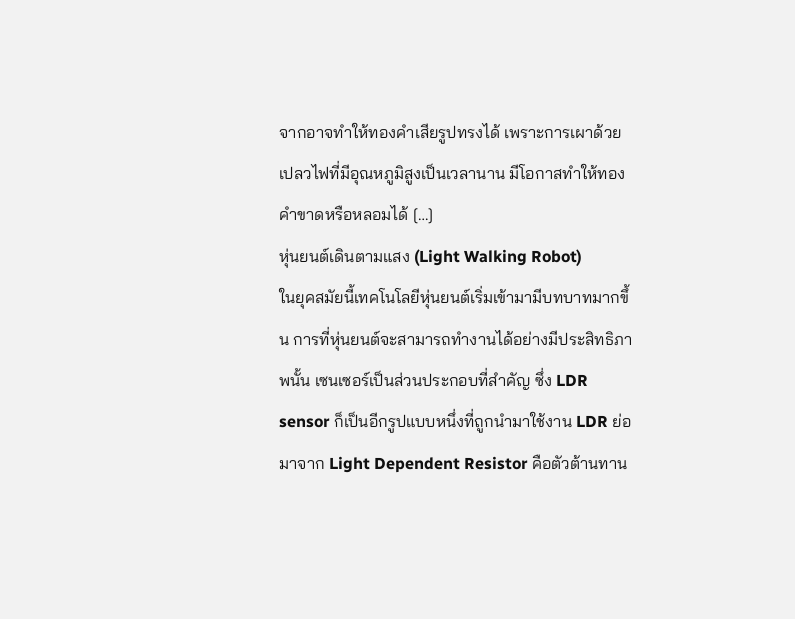จากอาจทำให้ทองคำเสียรูปทรงได้ เพราะการเผาด้วยเปลวไฟที่มีอุณหภูมิสูงเป็นเวลานาน มีโอกาสทำให้ทองคำขาดหรือหลอมได้ […]
หุ่นยนต์เดินตามแสง (Light Walking Robot)
ในยุคสมัยนี้เทคโนโลยีหุ่นยนต์เริ่มเข้ามามีบทบาทมากขึ้น การที่หุ่นยนต์จะสามารถทำงานได้อย่างมีประสิทธิภาพนั้น เซนเซอร์เป็นส่วนประกอบที่สำคัญ ซึ่ง LDR sensor ก็เป็นอีกรูปแบบหนึ่งที่ถูกนำมาใช้งาน LDR ย่อมาจาก Light Dependent Resistor คือตัวต้านทาน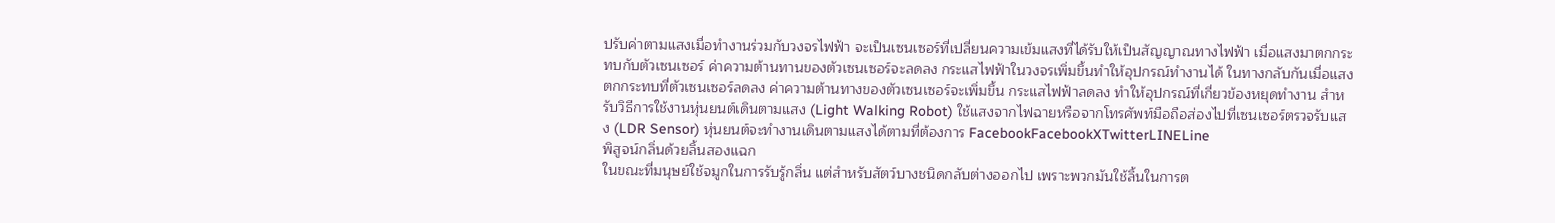ปรับค่าตามแสงเมื่อทำงานร่วมกับวงจรไฟฟ้า จะเป็นเซนเซอร์ที่เปลี่ยนความเข้มแสงที่ได้รับให้เป็นสัญญาณทางไฟฟ้า เมื่อแสงมาตกกระทบกับตัวเซนเซอร์ ค่าความต้านทานของตัวเซนเซอร์จะลดลง กระแสไฟฟ้าในวงจรเพิ่มขึ้นทำให้อุปกรณ์ทำงานได้ ในทางกลับกันเมื่อแสงตกกระทบที่ตัวเซนเซอร์ลดลง ค่าความต้านทางของตัวเซนเซอร์จะเพิ่มขึ้น กระแสไฟฟ้าลดลง ทำให้อุปกรณ์ที่เกี่ยวข้องหยุดทำงาน สำหรับวิธีการใช้งานหุ่นยนต์เดินตามแสง (Light Walking Robot) ใช้แสงจากไฟฉายหรือจากโทรศัพท์มือถือส่องไปที่เซนเซอร์ตรวจรับแสง (LDR Sensor) หุ่นยนต์จะทำงานเดินตามแสงได้ตามที่ต้องการ FacebookFacebookXTwitterLINELine
พิสูจน์กลิ่นด้วยลิ้นสองแฉก
ในขณะที่มนุษย์ใช้จมูกในการรับรู้กลิ่น แต่สำหรับสัตว์บางชนิดกลับต่างออกไป เพราะพวกมันใช้ลิ้นในการต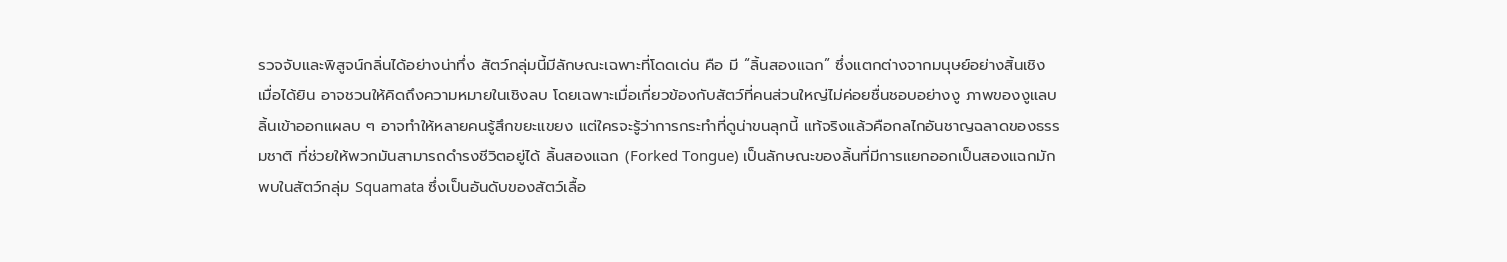รวจจับและพิสูจน์กลิ่นได้อย่างน่าทึ่ง สัตว์กลุ่มนี้มีลักษณะเฉพาะที่โดดเด่น คือ มี “ลิ้นสองแฉก” ซึ่งแตกต่างจากมนุษย์อย่างสิ้นเชิง เมื่อได้ยิน อาจชวนให้คิดถึงความหมายในเชิงลบ โดยเฉพาะเมื่อเกี่ยวข้องกับสัตว์ที่คนส่วนใหญ่ไม่ค่อยชื่นชอบอย่างงู ภาพของงูแลบลิ้นเข้าออกแผลบ ๆ อาจทำให้หลายคนรู้สึกขยะแขยง แต่ใครจะรู้ว่าการกระทำที่ดูน่าขนลุกนี้ แท้จริงแล้วคือกลไกอันชาญฉลาดของธรรมชาติ ที่ช่วยให้พวกมันสามารถดำรงชีวิตอยู่ได้ ลิ้นสองแฉก (Forked Tongue) เป็นลักษณะของลิ้นที่มีการแยกออกเป็นสองแฉกมักพบในสัตว์กลุ่ม Squamata ซึ่งเป็นอันดับของสัตว์เลื้อ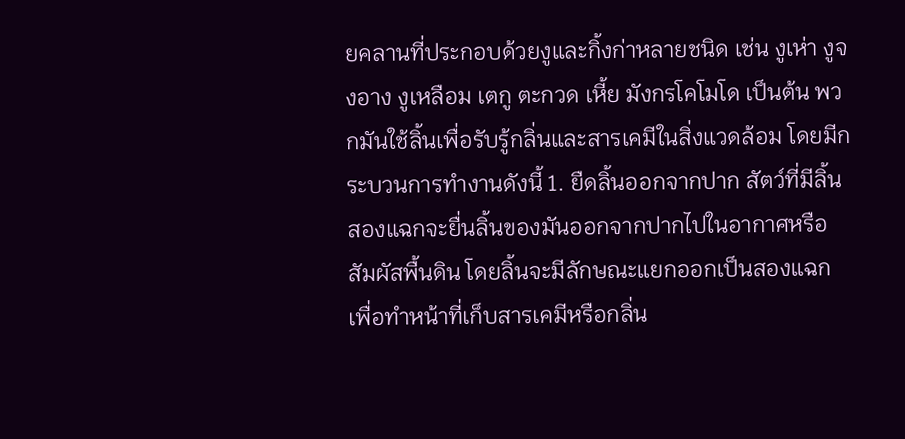ยคลานที่ประกอบด้วยงูและกิ้งก่าหลายชนิด เช่น งูเห่า งูจงอาง งูเหลือม เตกู ตะกวด เหี้ย มังกรโคโมโด เป็นต้น พวกมันใช้ลิ้นเพื่อรับรู้กลิ่นและสารเคมีในสิ่งแวดล้อม โดยมีกระบวนการทำงานดังนี้ 1. ยืดลิ้นออกจากปาก สัตว์ที่มีลิ้นสองแฉกจะยื่นลิ้นของมันออกจากปากไปในอากาศหรือสัมผัสพื้นดิน โดยลิ้นจะมีลักษณะแยกออกเป็นสองแฉก เพื่อทำหน้าที่เก็บสารเคมีหรือกลิ่น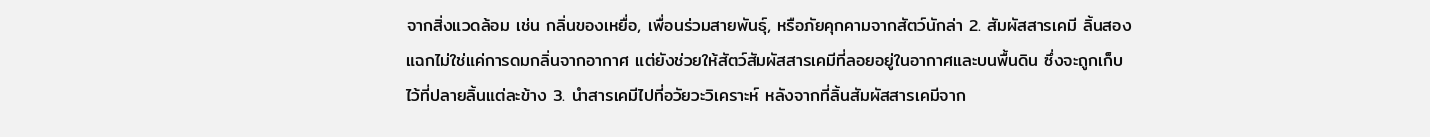จากสิ่งแวดล้อม เช่น กลิ่นของเหยื่อ, เพื่อนร่วมสายพันธุ์, หรือภัยคุกคามจากสัตว์นักล่า 2. สัมผัสสารเคมี ลิ้นสองแฉกไม่ใช่แค่การดมกลิ่นจากอากาศ แต่ยังช่วยให้สัตว์สัมผัสสารเคมีที่ลอยอยู่ในอากาศและบนพื้นดิน ซึ่งจะถูกเก็บไว้ที่ปลายลิ้นแต่ละข้าง 3. นำสารเคมีไปที่อวัยวะวิเคราะห์ หลังจากที่ลิ้นสัมผัสสารเคมีจาก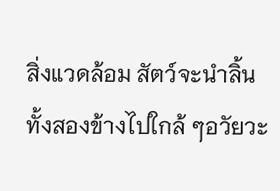สิ่งแวดล้อม สัตว์จะนำลิ้นทั้งสองข้างไปใกล้ ๆอวัยวะ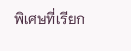พิเศษที่เรียก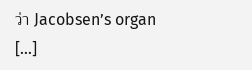ว่า Jacobsen’s organ […]